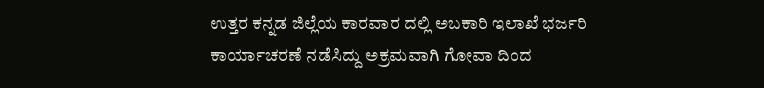ಉತ್ತರ ಕನ್ನಡ ಜಿಲ್ಲೆಯ ಕಾರವಾರ ದಲ್ಲಿ ಅಬಕಾರಿ ಇಲಾಖೆ ಭರ್ಜರಿ ಕಾರ್ಯಾಚರಣೆ ನಡೆಸಿದ್ದು ಅಕ್ರಮವಾಗಿ ಗೋವಾ ದಿಂದ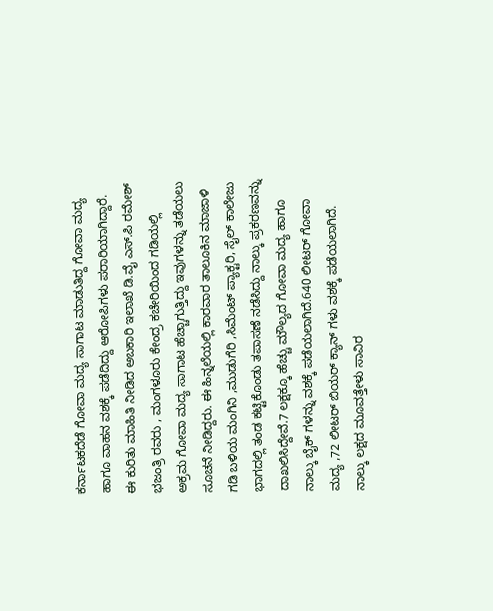ಕರ್ನಾಟಕದೆಡೆ ಗೋವಾ ಮದ್ಯ ಸಾಗಾಟ ಮಾಡುತಿದ್ದ ಗೋವಾ ಮದ್ಯ ಹಾಗೂ ವಾಹನ ವಶಕ್ಕೆ ಪಡೆದಿದ್ದು ಆರೋಪಿಗಳು ಪರಾರಿಯಾಗಿದ್ದಾರೆ.
ಈ ಕುರಿತು ಮಾಹಿತಿ ನೀಡಿದ ಅಬಕಾರಿ ಇಲಾಖೆ ಡಿ.ವೈ ಎಸ್.ಪಿ ರಮೇಶ್ ಭಜಂತ್ರಿ ರವರು , ಮಂಗಳೂರು ಕೇಂದ್ರ ಕಚೇರಿಯಿಂದ ಗಡಿಯಲ್ಲಿ ಅಕ್ರಮ ಗೋವಾ ಮದ್ಯ ಸಾಗಾಟ ಹೆಚ್ಚಾಗುತ್ತಿದ್ದು ಇವುಗಳನ್ನು ತಡೆಯಲು ಸೂಚನೆ ನೀಡಿದ್ದರು. ಈ ಹಿನ್ನಲೆಯಲ್ಲಿ ಕಾರವಾರ ತಾಲೂಕಿನ ಮಾಜಾಳಿ ಗಡಿ ಬಳಿಯ ಮಂಗಿನಿ ,ಮುಡುಗೆರಿ ,ಸಿಮೆಂಟ್ ಪ್ಯಾಕ್ಟರಿ, ಸೈಲ್ ಕಾಲೇಜು ಭಾಗದಲ್ಲಿ ತಂಡ ಕಟ್ಟಿಕೊಂಡು ತಪಾಸಣೆ ನಡೆಸಿದ್ದು ನಾಲ್ಕು ಪ್ರಕರಣವನ್ನು ದಾಖಲಿಸಿದ್ದೇವೆ.7 ಲಕ್ಷಕ್ಕೂ ಹೆಚ್ಚು ಮೌಲ್ಯದ ಗೋವಾ ಮದ್ಯ ಹಾಗೂ ನಾಲ್ಕು ಬೈಕ್ ಗಳನ್ನು ವಶಕ್ಕೆ ಪಡೆಯಲಾಗಿದೆ.640 ಲೀಟರ್ ಗೋವಾ ಮದ್ಯ ,72 ಲೀಟರ್ ಬಿಯರ್ ಕ್ಯಾನ್ ಗಳು ವಶಕ್ಕೆ ಪಡೆಯಲಾಗಿದೆ.
ನಾಲ್ಕು ಲಕ್ಷದ ಮೂವತ್ತೇಳು ಸಾವಿರ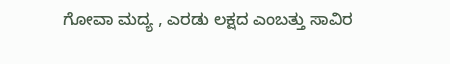ಗೋವಾ ಮದ್ಯ , ಎರಡು ಲಕ್ಷದ ಎಂಬತ್ತು ಸಾವಿರ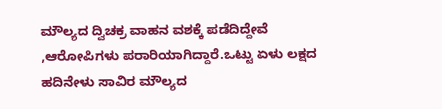ಮೌಲ್ಯದ ದ್ವಿಚಕ್ರ ವಾಹನ ವಶಕ್ಕೆ ಪಡೆದಿದ್ದೇವೆ ,ಆರೋಪಿಗಳು ಪರಾರಿಯಾಗಿದ್ದಾರೆ.ಒಟ್ಟು ಏಳು ಲಕ್ಷದ ಹದಿನೇಳು ಸಾವಿರ ಮೌಲ್ಯದ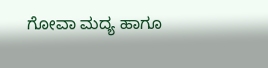ಗೋವಾ ಮದ್ಯ ಹಾಗೂ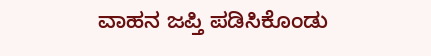ವಾಹನ ಜಪ್ತಿ ಪಡಿಸಿಕೊಂಡು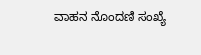ವಾಹನ ನೊಂದಣಿ ಸಂಖ್ಯೆ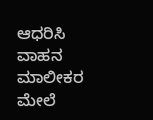ಆಧರಿಸಿ ವಾಹನ ಮಾಲೀಕರ ಮೇಲೆ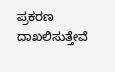ಪ್ರಕರಣ ದಾಖಲಿಸುತ್ತೇವೆ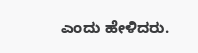ಎಂದು ಹೇಳಿದರು.